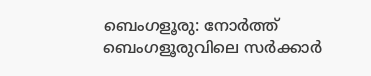ബെംഗളൂരു: നോർത്ത് ബെംഗളൂരുവിലെ സർക്കാർ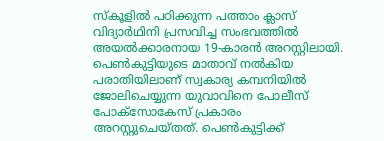സ്കൂളിൽ പഠിക്കുന്ന പത്താം ക്ലാസ് വിദ്യാർഥിനി പ്രസവിച്ച സംഭവത്തിൽ അയൽക്കാരനായ 19-കാരൻ അറസ്റ്റിലായി. പെൺകുട്ടിയുടെ മാതാവ് നൽകിയ പരാതിയിലാണ് സ്വകാര്യ കമ്പനിയിൽ ജോലിചെയ്യുന്ന യുവാവിനെ പോലീസ് പോക്സോകേസ് പ്രകാരം അറസ്റ്റുചെയ്തത്. പെൺകുട്ടിക്ക്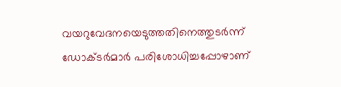വയറുവേദനയെടുത്തതിനെത്തുടർന്ന് ഡോക്ടർമാർ പരിശോധിച്ചപ്പോഴാണ്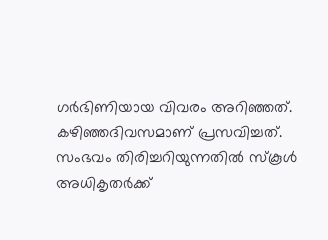ഗർഭിണിയായ വിവരം അറിഞ്ഞത്.
കഴിഞ്ഞദിവസമാണ് പ്രസവിച്ചത്. സംഭവം തിരിച്ചറിയുന്നതിൽ സ്കൂൾ അധികൃതർക്ക്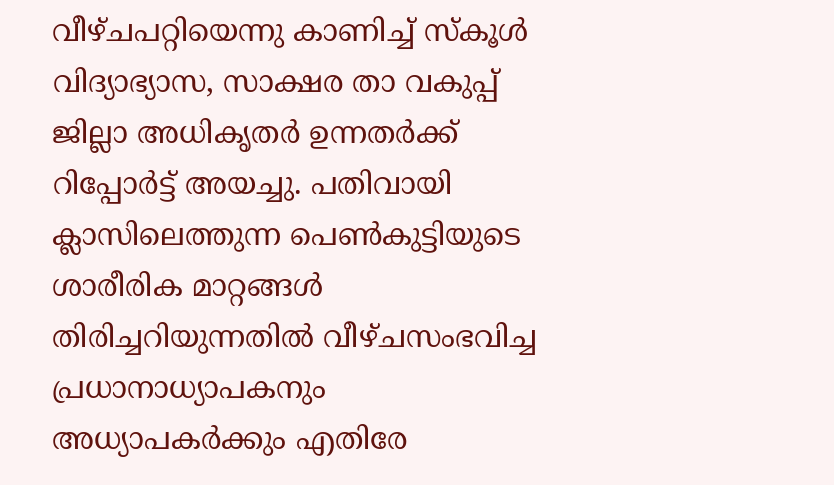വീഴ്ചപറ്റിയെന്നു കാണിച്ച് സ്കൂൾ വിദ്യാഭ്യാസ, സാക്ഷര താ വകുപ്പ് ജില്ലാ അധികൃതർ ഉന്നതർക്ക് റിപ്പോർട്ട് അയച്ചു. പതിവായി ക്ലാസിലെത്തുന്ന പെൺകുട്ടിയുടെ ശാരീരിക മാറ്റങ്ങൾ തിരിച്ചറിയുന്നതിൽ വീഴ്ചസംഭവിച്ച പ്രധാനാധ്യാപകനും അധ്യാപകർക്കും എതിരേ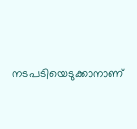നടപടിയെടുക്കാനാണ്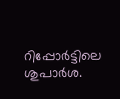റിപ്പോർട്ടിലെ ശുപാർശ.